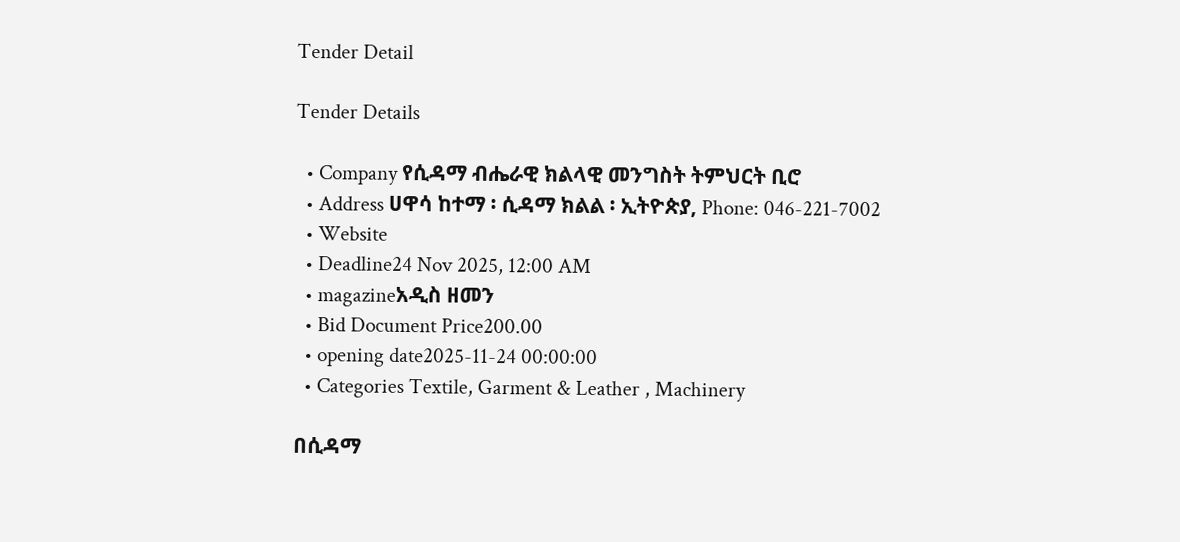Tender Detail

Tender Details

  • Company የሲዳማ ብሔራዊ ክልላዊ መንግስት ትምህርት ቢሮ
  • Address ሀዋሳ ከተማ ፡ ሲዳማ ክልል ፡ ኢትዮጵያ, Phone: 046-221-7002
  • Website
  • Deadline24 Nov 2025, 12:00 AM
  • magazineአዲስ ዘመን
  • Bid Document Price200.00
  • opening date2025-11-24 00:00:00
  • Categories Textile, Garment & Leather , Machinery

በሲዳማ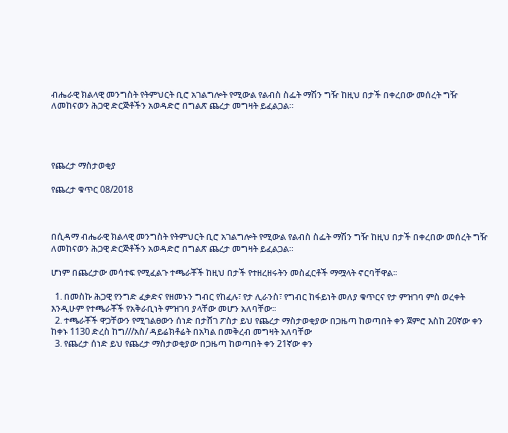ብሔራዊ ክልላዊ መንግስት የትምህርት ቢሮ አገልግሎት የሚውል የልብስ ስፌት ማሽን ግዥ ከዚህ በታች በቀረበው መሰረት ግዥ ለመከናወን ሕጋዊ ድርጅቶችን አወዳድሮ በግልጽ ጨረታ መግዛት ይፈልጋል።




የጨረታ ማስታወቂያ

የጨረታ ቁጥር 08/2018



በሲዳማ ብሔራዊ ክልላዊ መንግስት የትምህርት ቢሮ አገልግሎት የሚውል የልብስ ስፌት ማሽን ግዥ ከዚህ በታች በቀረበው መሰረት ግዥ ለመከናወን ሕጋዊ ድርጅቶችን አወዳድሮ በግልጽ ጨረታ መግዛት ይፈልጋል።

ሆነም በጨረታው መሳተፍ የሚፈልጉ ተጫራቾች ከዚህ በታች የተዘረዘሩትን መስፈርቶች ማሟላት ኖርባቸዋል፡፡

  1. በመስኩ ሕጋዊ የንግድ ፈቃድና የዘመኑን ግብር የከፈሉ፣ የታ ሊራንስ፣ የግብር ከፋይነት መለያ ቁጥርና የታ ምዝገባ ምስ ወረቀት እንዲሁም የተጫራቾች የአቅራቢነት ምዝገባ ያላቸው መሆን አለባቸው፡፡
  2. ተጫራቾች ዋጋቸውን የሚገልፀውን ሰነድ በታሸገ ፖስታ ይህ የጨረታ ማስታወቂያው በጋዜጣ ከወጣበት ቀን ጀምሮ እስከ 20ኛው ቀን ከቀኑ 1130 ድረስ ከግ///አስ/ ዳይሬክቶሬት በአካል በመቅረብ መግዛት አለባቸው
  3. የጨረታ ሰነድ ይህ የጨረታ ማስታወቂያው በጋዜጣ ከወጣበት ቀን 21ኛው ቀን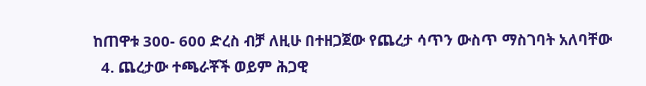ከጠዋቱ 300- 600 ድረስ ብቻ ለዚሁ በተዘጋጀው የጨረታ ሳጥን ውስጥ ማስገባት አለባቸው
  4. ጨረታው ተጫራቾች ወይም ሕጋዊ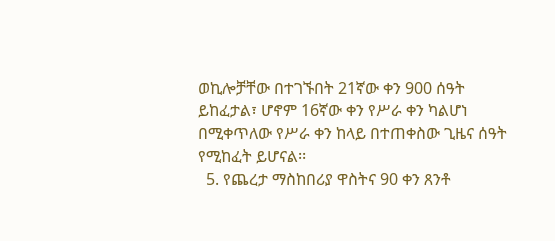ወኪሎቻቸው በተገኙበት 21ኛው ቀን 900 ሰዓት ይከፈታል፣ ሆኖም 16ኛው ቀን የሥራ ቀን ካልሆነ በሚቀጥለው የሥራ ቀን ከላይ በተጠቀስው ጊዜና ሰዓት የሚከፈት ይሆናል፡፡
  5. የጨረታ ማስከበሪያ ዋስትና 90 ቀን ጸንቶ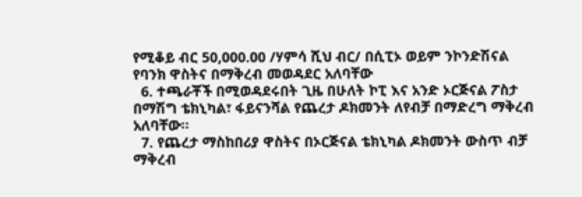የሚቆይ ብር 50,000.00 /ሃምሳ ሺህ ብር/ በሲፒኦ ወይም ንኮንድሽናል የባንክ ዋስትና በማቅረብ መወዳደር አለባቸው
  6. ተጫራቾች በሚወዳደሩበት ጊዜ በሁለት ኮፒ እና አንድ ኦርጅናል ፖስታ በማሽግ ቴክኒካል፣ ፋይናንሻል የጨረታ ዶክመንት ለየብቻ በማድረግ ማቅረብ አለባቸው፡፡
  7. የጨረታ ማስከበሪያ ዋስትና በኦርጅናል ቴክኒካል ዶክመንት ውስጥ ብቻ ማቅረብ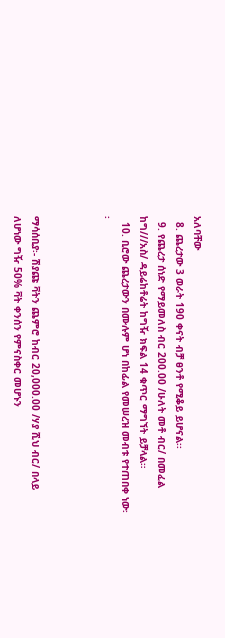አለባቸው
  8. ጨረታው 3 ወራት 190 ቀናት ብቻ ፀንቶ የሚቆይ ይሆናል፡፡
  9. የጨረታ ሰነድ የማይመለስ ብር 200.00 /ሁለት መቶ ብር/ በመፈል ከግ///አስ/ ዳይሬከቶሬት ከግዥ ክፍል 14 ቁጥር ማግኘት ይቻላል።
  10. ቢሮው ጨረታውን በሙሉም ሆነ በከፊል የመሠረዝ መብቱ የተጠበቀ ነው፡፡



ማሳሰቢያ፡- ሽያጩ ቫትን ጨምሮ ከብር 20,000.00 /ሃያ ሺህ ብር/ በላይ ለሆነው ግዥ 50% ቫት ቀንሰን የምናስቀር መሆኑን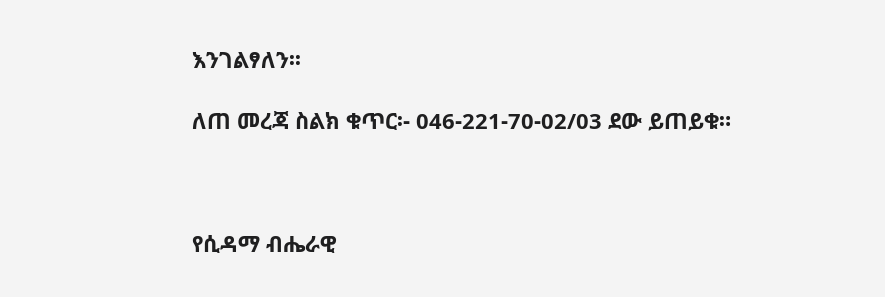እንገልፃለን፡፡

ለጠ መረጃ ስልክ ቁጥር፡- 046-221-70-02/03 ደው ይጠይቁ።



የሲዳማ ብሔራዊ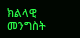ክልላዊ መንግስት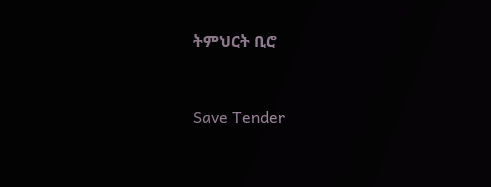ትምህርት ቢሮ



Save Tender